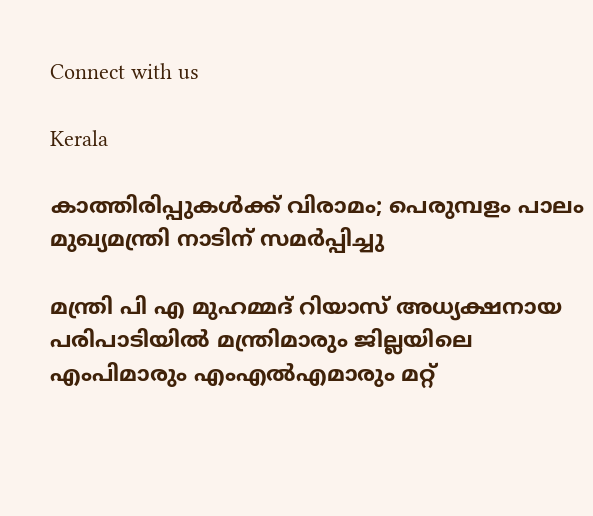Connect with us

Kerala

കാത്തിരിപ്പുകള്‍ക്ക് വിരാമം; പെരുമ്പളം പാലം മുഖ്യമന്ത്രി നാടിന് സമര്‍പ്പിച്ചു

മന്ത്രി പി എ മുഹമ്മദ് റിയാസ് അധ്യക്ഷനായ പരിപാടിയില്‍ മന്ത്രിമാരും ജില്ലയിലെ എംപിമാരും എംഎല്‍എമാരും മറ്റ്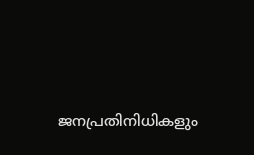ജനപ്രതിനിധികളും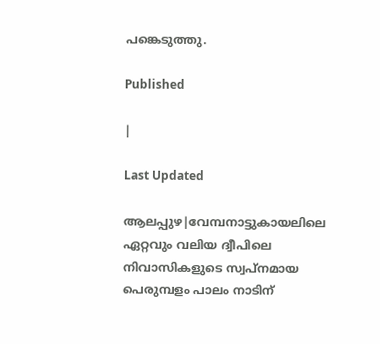പങ്കെടുത്തു.

Published

|

Last Updated

ആലപ്പുഴ|വേമ്പനാട്ടുകായലിലെ ഏറ്റവും വലിയ ദ്വീപിലെ നിവാസികളുടെ സ്വപ്നമായ പെരുമ്പളം പാലം നാടിന്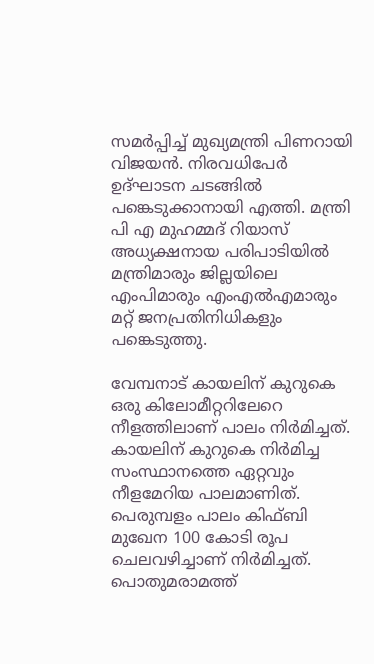സമര്‍പ്പിച്ച് മുഖ്യമന്ത്രി പിണറായി വിജയന്‍. നിരവധിപേര്‍ ഉദ്ഘാടന ചടങ്ങില്‍ പങ്കെടുക്കാനായി എത്തി. മന്ത്രി പി എ മുഹമ്മദ് റിയാസ് അധ്യക്ഷനായ പരിപാടിയില്‍ മന്ത്രിമാരും ജില്ലയിലെ എംപിമാരും എംഎല്‍എമാരും മറ്റ് ജനപ്രതിനിധികളും പങ്കെടുത്തു.

വേമ്പനാട് കായലിന് കുറുകെ ഒരു കിലോമീറ്ററിലേറെ നീളത്തിലാണ് പാലം നിര്‍മിച്ചത്. കായലിന് കുറുകെ നിര്‍മിച്ച സംസ്ഥാനത്തെ ഏറ്റവും നീളമേറിയ പാലമാണിത്. പെരുമ്പളം പാലം കിഫ്ബി മുഖേന 100 കോടി രൂപ ചെലവഴിച്ചാണ് നിര്‍മിച്ചത്. പൊതുമരാമത്ത്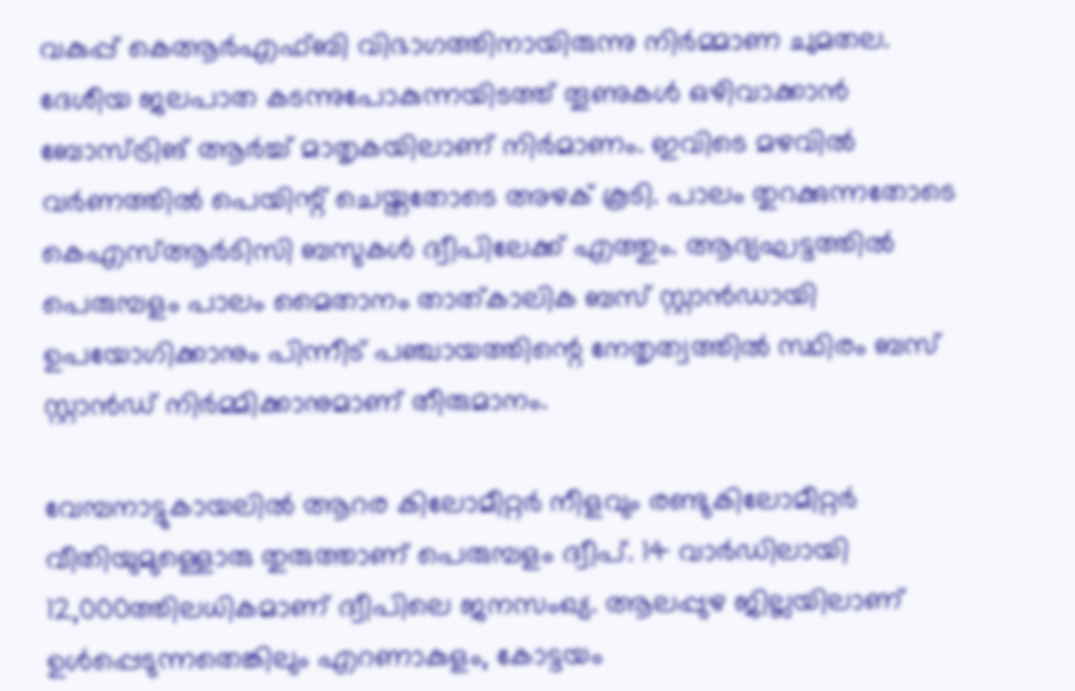വകുപ്പ് കെആര്‍എഫ്ബി വിഭാഗത്തിനായിരുന്നു നിര്‍മ്മാണ ചുമതല.  ദേശീയ ജലപാത കടന്നുപോകുന്നയിടത്ത് തൂണുകള്‍ ഒഴിവാക്കാന്‍ ബോസ്ട്രിങ് ആര്‍ച്ച് മാതൃകയിലാണ് നിര്‍മാണം. ഇവിടെ മഴവില്‍ വര്‍ണത്തില്‍ പെയിന്റ് ചെയ്തതോടെ അഴക് കൂടി. പാലം തുറക്കുന്നതോടെ കെഎസ്ആര്‍ടിസി ബസുകള്‍ ദ്വീപിലേക്ക് എത്തും. ആദ്യഘട്ടത്തില്‍ പെരുമ്പളം പാലം മൈതാനം താത്കാലിക ബസ് സ്റ്റാന്‍ഡായി ഉപയോഗിക്കാനും പിന്നീട് പഞ്ചായത്തിന്റെ നേതൃത്വത്തില്‍ സ്ഥിരം ബസ് സ്റ്റാന്‍ഡ് നിര്‍മ്മിക്കാനുമാണ് തീരുമാനം.

വേമ്പനാട്ടുകായലില്‍ ആറര കിലോമീറ്റര്‍ നീളവും രണ്ടുകിലോമീറ്റര്‍ വീതിയുമുള്ളൊരു തുരുത്താണ് പെരുമ്പളം ദ്വീപ്. 14 വാര്‍ഡിലായി 12,000ത്തിലധികമാണ് ദ്വീപിലെ ജനസംഖ്യ. ആലപ്പുഴ ജില്ലയിലാണ് ഉള്‍പ്പെടുന്നതെങ്കിലും എറണാകുളം, കോട്ടയം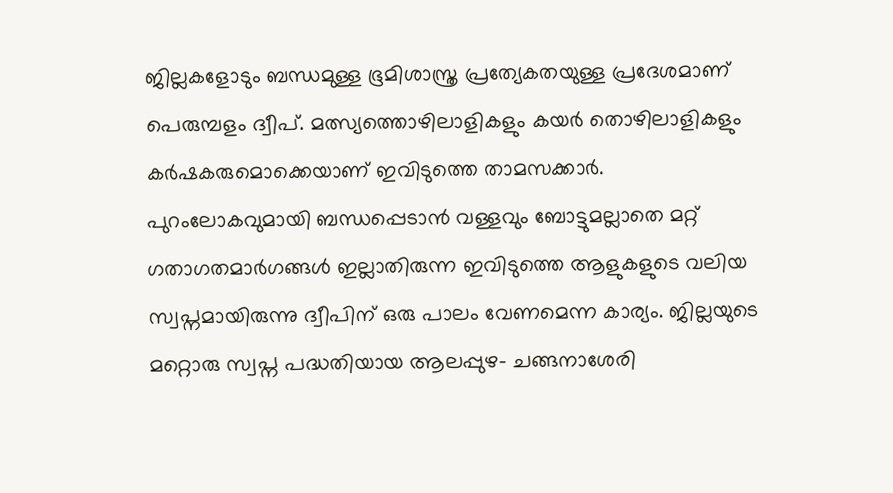ജില്ലകളോടും ബന്ധമുള്ള ഭൂമിശാസ്ത്ര പ്രത്യേകതയുള്ള പ്രദേശമാണ് പെരുമ്പളം ദ്വീപ്. മത്സ്യത്തൊഴിലാളികളും കയര്‍ തൊഴിലാളികളും കര്‍ഷകരുമൊക്കെയാണ് ഇവിടുത്തെ താമസക്കാര്‍. പുറംലോകവുമായി ബന്ധപ്പെടാന്‍ വള്ളവും ബോട്ടുമല്ലാതെ മറ്റ് ഗതാഗതമാര്‍ഗങ്ങള്‍ ഇല്ലാതിരുന്ന ഇവിടുത്തെ ആളുകളുടെ വലിയ സ്വപ്നമായിരുന്നു ദ്വീപിന് ഒരു പാലം വേണമെന്ന കാര്യം. ജില്ലയുടെ മറ്റൊരു സ്വപ്ന പദ്ധതിയായ ആലപ്പുഴ- ചങ്ങനാശേരി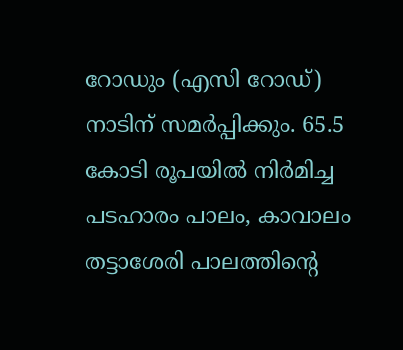റോഡും (എസി റോഡ്) നാടിന് സമര്‍പ്പിക്കും. 65.5 കോടി രൂപയില്‍ നിര്‍മിച്ച പടഹാരം പാലം, കാവാലം തട്ടാശേരി പാലത്തിന്റെ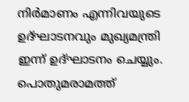നിര്‍മാണം എന്നിവയുടെ ഉദ്ഘാടനവും മുഖ്യമന്ത്രി ഇന്ന് ഉദ്ഘാടനം ചെയ്യും. പൊതുമരാമത്ത്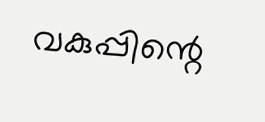വകുപ്പിന്റെ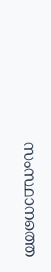സംസ്ഥാനത്തെ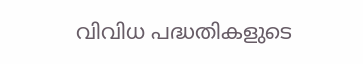വിവിധ പദ്ധതികളുടെ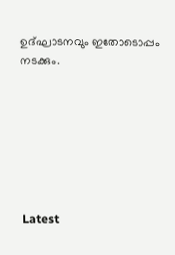ഉദ്ഘാടനവും ഇതോടൊപ്പം നടക്കും.







Latest